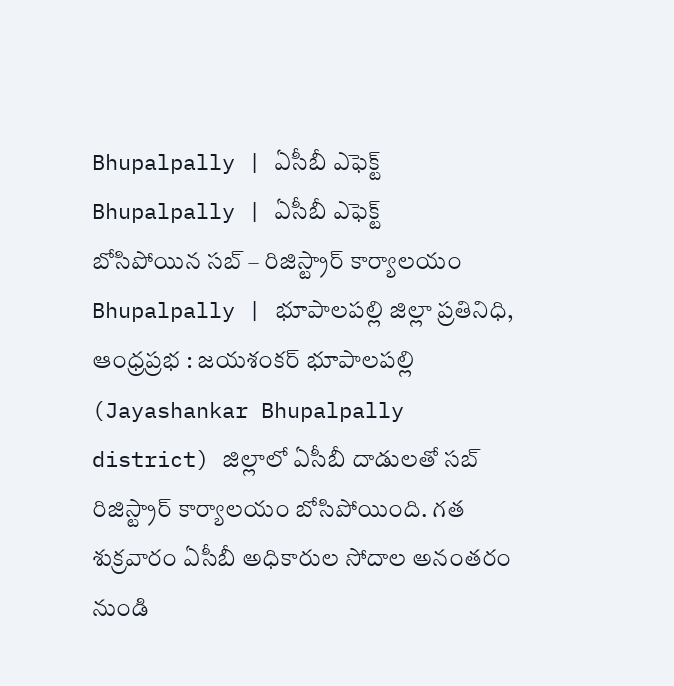Bhupalpally | ఏసీబీ ఎఫెక్ట్
Bhupalpally | ఏసీబీ ఎఫెక్ట్
బోసిపోయిన సబ్ – రిజిస్ట్రార్ కార్యాలయం
Bhupalpally | భూపాలపల్లి జిల్లా ప్రతినిధి, ఆంధ్రప్రభ : జయశంకర్ భూపాలపల్లి (Jayashankar Bhupalpally district) జిల్లాలో ఏసీబీ దాడులతో సబ్ రిజిస్ట్రార్ కార్యాలయం బోసిపోయింది. గత శుక్రవారం ఏసీబీ అధికారుల సోదాల అనంతరం నుండి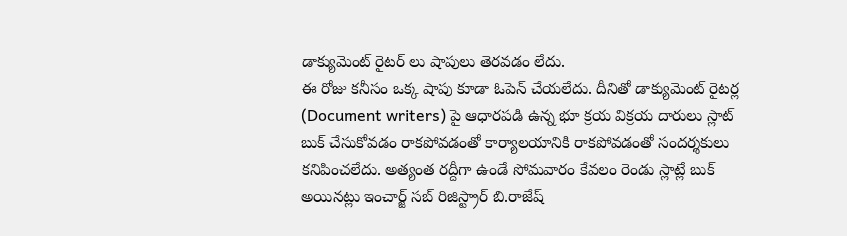డాక్యుమెంట్ రైటర్ లు షాపులు తెరవడం లేదు.
ఈ రోజు కనీసం ఒక్క షాపు కూడా ఓపెన్ చేయలేదు. దీనితో డాక్యుమెంట్ రైటర్ల (Document writers) పై ఆధారపడి ఉన్న భూ క్రయ విక్రయ దారులు స్లాట్ బుక్ చేసుకోవడం రాకపోవడంతో కార్యాలయానికి రాకపోవడంతో సందర్శకులు కనిపించలేదు. అత్యంత రద్దీగా ఉండే సోమవారం కేవలం రెండు స్లాట్లే బుక్ అయినట్లు ఇంచార్జ్ సబ్ రిజిస్ట్రార్ బి.రాజేష్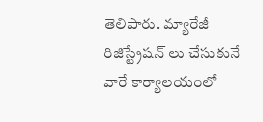తెలిపారు. మ్యారేజీ రిజిస్ట్రేషన్ లు చేసుకునే వారే కార్యాలయంలో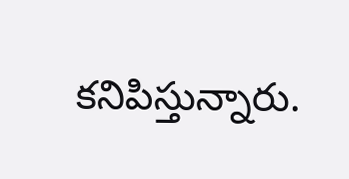కనిపిస్తున్నారు.